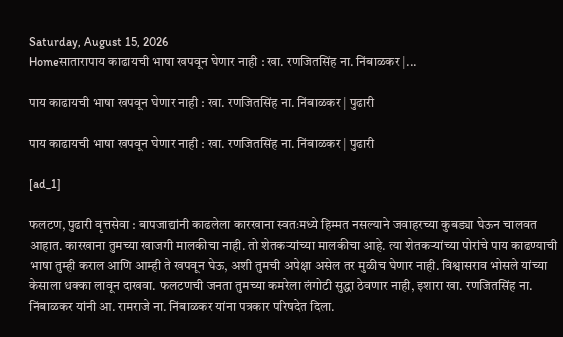Saturday, August 15, 2026
Homeसातारापाय काढायची भाषा खपवून घेणार नाही : खा. रणजितसिंह ना. निंबाळकर |...

पाय काढायची भाषा खपवून घेणार नाही : खा. रणजितसिंह ना. निंबाळकर | पुढारी

पाय काढायची भाषा खपवून घेणार नाही : खा. रणजितसिंह ना. निंबाळकर | पुढारी

[ad_1]

फलटण, पुढारी वृत्तसेवा : बापजाद्यांनी काढलेला कारखाना स्वतःमध्ये हिम्मत नसल्याने जवाहरच्या कुबड्या घेऊन चालवत आहात. कारखाना तुमच्या खाजगी मालकीचा नाही. तो शेतकर्‍यांच्या मालकीचा आहे. त्या शेतकर्‍यांच्या पोरांचे पाय काढण्याची भाषा तुम्ही कराल आणि आम्ही ते खपवून घेऊ, अशी तुमची अपेक्षा असेल तर मुळीच घेणार नाही. विश्वासराव भोसले यांच्या केसाला धक्का लावून दाखवा. फलटणची जनता तुमच्या कमरेला लंगोटी सुद्धा ठेवणार नाही, इशारा खा. रणजितसिंह ना. निंबाळकर यांनी आ. रामराजे ना. निंबाळकर यांना पत्रकार परिषदेत दिला.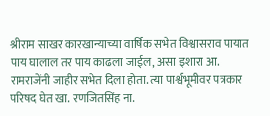श्रीराम साखर कारखान्याच्या वार्षिक सभेत विश्वासराव पायात पाय घालाल तर पाय काढला जाईल, असा इशारा आ. रामराजेंनी जाहीर सभेत दिला होता. त्या पार्श्वभूमीवर पत्रकार परिषद घेत खा. रणजितसिंह ना.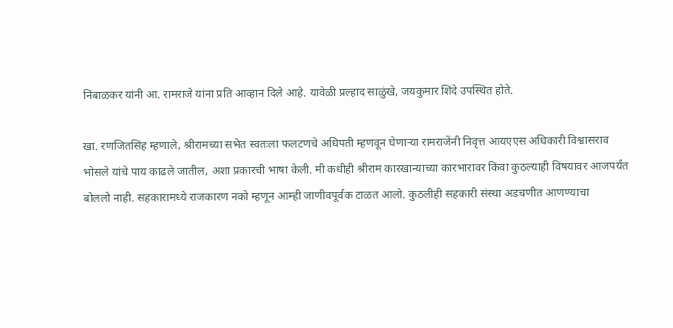निंबाळकर यांनी आ. रामराजे यांना प्रति आव्हान दिले आहे. यावेळी प्रल्हाद साळुंखे, जयकुमार शिंदे उपस्थित होते.

खा. रणजितसिंह म्हणाले, श्रीरामच्या सभेत स्वतःला फलटणचे अधिपती म्हणवून घेणार्‍या रामराजेंनी निवृत्त आयएएस अधिकारी विश्वासराव भोसले यांचे पाय काढले जातील, अशा प्रकारची भाषा केली. मी कधीही श्रीराम कारखान्याच्या कारभारावर किंवा कुठल्याही विषयावर आजपर्यंत बोललो नाही. सहकारामध्ये राजकारण नको म्हणून आम्ही जाणीवपूर्वक टाळत आलो. कुठलीही सहकारी संस्था अडचणीत आणण्याचा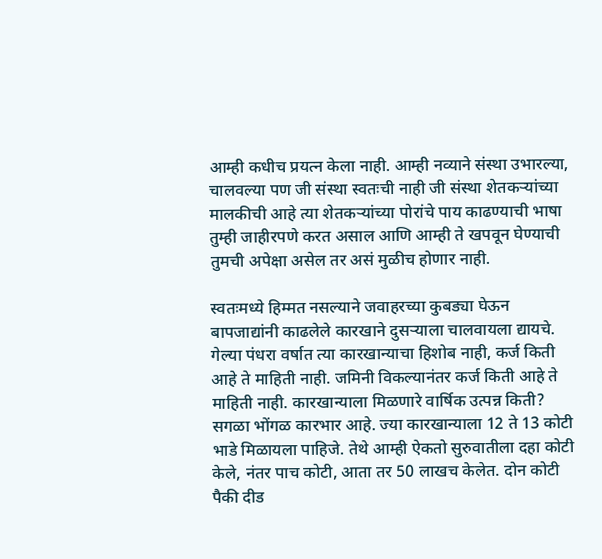आम्ही कधीच प्रयत्न केला नाही. आम्ही नव्याने संस्था उभारल्या, चालवल्या पण जी संस्था स्वतःची नाही जी संस्था शेतकर्‍यांच्या मालकीची आहे त्या शेतकर्‍यांच्या पोरांचे पाय काढण्याची भाषा तुम्ही जाहीरपणे करत असाल आणि आम्ही ते खपवून घेण्याची तुमची अपेक्षा असेल तर असं मुळीच होणार नाही.

स्वतःमध्ये हिम्मत नसल्याने जवाहरच्या कुबड्या घेऊन बापजाद्यांनी काढलेले कारखाने दुसर्‍याला चालवायला द्यायचे. गेल्या पंधरा वर्षात त्या कारखान्याचा हिशोब नाही, कर्ज किती आहे ते माहिती नाही. जमिनी विकल्यानंतर कर्ज किती आहे ते माहिती नाही. कारखान्याला मिळणारे वार्षिक उत्पन्न किती? सगळा भोंगळ कारभार आहे. ज्या कारखान्याला 12 ते 13 कोटी भाडे मिळायला पाहिजे. तेथे आम्ही ऐकतो सुरुवातीला दहा कोटी केले, नंतर पाच कोटी, आता तर 50 लाखच केलेत. दोन कोटी पैकी दीड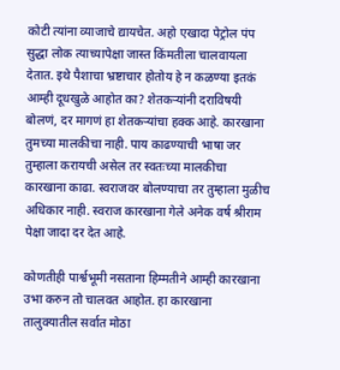कोटी त्यांना व्याजाचे द्यायचेत. अहो एखादा पेट्रोल पंप सुद्धा लोक त्याच्यापेक्षा जास्त किंमतीला चालवायला देतात. इथे पैशाचा भ्रष्टाचार होतोय हे न कळण्या इतकं आम्ही दूधखुळे आहोत का? शेतकर्‍यांनी दराविषयी बोलणं, दर मागणं हा शेतकर्‍यांचा हक्क आहे. कारखाना तुमच्या मालकीचा नाही. पाय काढण्याची भाषा जर तुम्हाला करायची असेल तर स्वतःच्या मालकीचा कारखाना काढा. स्वराजवर बोलण्याचा तर तुम्हाला मुळीच अधिकार नाही. स्वराज कारखाना गेले अनेक वर्ष श्रीराम पेक्षा जादा दर देत आहे.

कोणतीही पार्श्वभूमी नसताना हिम्मतीने आम्ही कारखाना उभा करुन तो चालवत आहोत. हा कारखाना तालुक्यातील सर्वात मोठा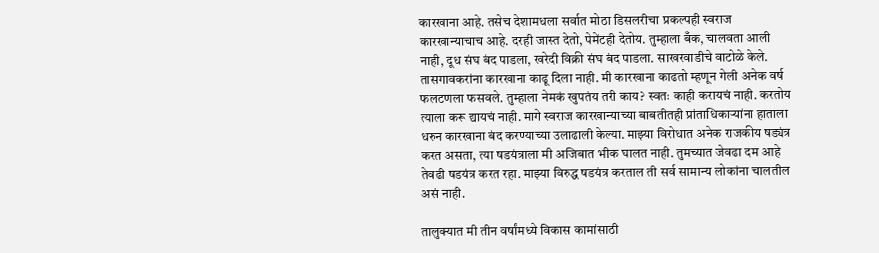कारखाना आहे. तसेच देशामधला सर्वात मोठा डिसलरीचा प्रकल्पही स्वराज कारखान्याचाच आहे. दरही जास्त देतो, पेमेंटही देतोय. तुम्हाला बँक, चालवता आली नाही, दूध संघ बंद पाडला, खरेदी विक्री संघ बंद पाडला. साखरवाडीचे वाटोळे केले. तासगावकरांना कारखाना काढू दिला नाही. मी कारखाना काढतो म्हणून गेली अनेक वर्ष फलटणला फसवले. तुम्हाला नेमकं खुपतंय तरी काय? स्वतः काही करायचं नाही. करतोय त्याला करू द्यायचं नाही. मागे स्वराज कारखान्याच्या बाबतीतही प्रांताधिकार्‍यांना हाताला धरुन कारखाना बंद करण्याच्या उलाढाली केल्या. माझ्या विरोधात अनेक राजकीय षड्यंत्र करत असता, त्या षडयंत्राला मी अजिबात भीक घालत नाही. तुमच्यात जेवढा दम आहे तेवढी षडयंत्र करत रहा. माझ्या विरुद्ध षडयंत्र करताल ती सर्व सामान्य लोकांना चालतील असं नाही.

तालुक्यात मी तीन वर्षांमध्ये विकास कामांसाठी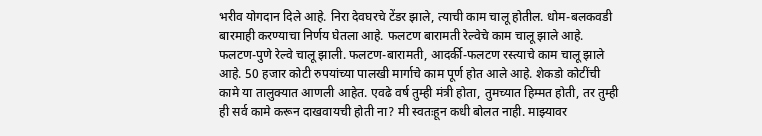भरीव योगदान दिले आहे. निरा देवघरचे टेंडर झाले, त्याची काम चालू होतील. धोम-बलकवडी बारमाही करण्याचा निर्णय घेतला आहे. फलटण बारामती रेल्वेचे काम चालू झाले आहे. फलटण-पुणे रेल्वे चालू झाली. फलटण-बारामती, आदर्की-फलटण रस्त्याचे काम चालू झाले आहे. 50 हजार कोटी रुपयांच्या पालखी मार्गाचे काम पूर्ण होत आले आहे. शेकडो कोटींची कामे या तालुक्यात आणली आहेत. एवढे वर्ष तुम्ही मंत्री होता, तुमच्यात हिम्मत होती, तर तुम्ही ही सर्व कामे करून दाखवायची होती ना? मी स्वतःहून कधी बोलत नाही. माझ्यावर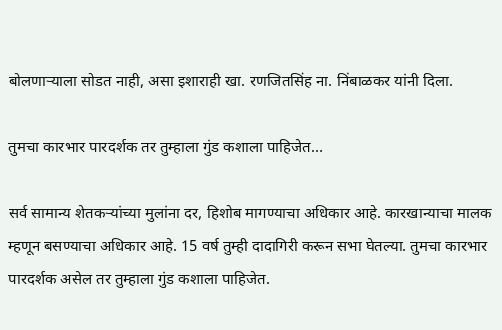बोलणार्‍याला सोडत नाही, असा इशाराही खा. रणजितसिंह ना. निंबाळकर यांनी दिला.

तुमचा कारभार पारदर्शक तर तुम्हाला गुंड कशाला पाहिजेत…

सर्व सामान्य शेतकर्‍यांच्या मुलांना दर, हिशोब मागण्याचा अधिकार आहे. कारखान्याचा मालक म्हणून बसण्याचा अधिकार आहे. 15 वर्ष तुम्ही दादागिरी करून सभा घेतल्या. तुमचा कारभार पारदर्शक असेल तर तुम्हाला गुंड कशाला पाहिजेत.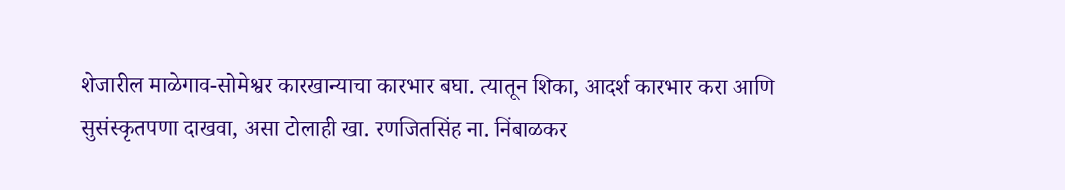शेजारील माळेगाव-सोमेश्वर कारखान्याचा कारभार बघा. त्यातून शिका, आदर्श कारभार करा आणि सुसंस्कृतपणा दाखवा, असा टोलाही खा. रणजितसिंह ना. निंबाळकर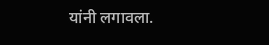यांनी लगावला.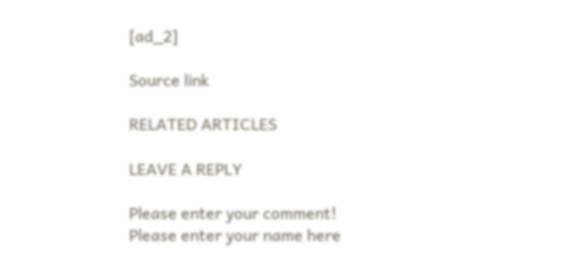[ad_2]

Source link

RELATED ARTICLES

LEAVE A REPLY

Please enter your comment!
Please enter your name here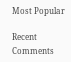Most Popular

Recent Comments